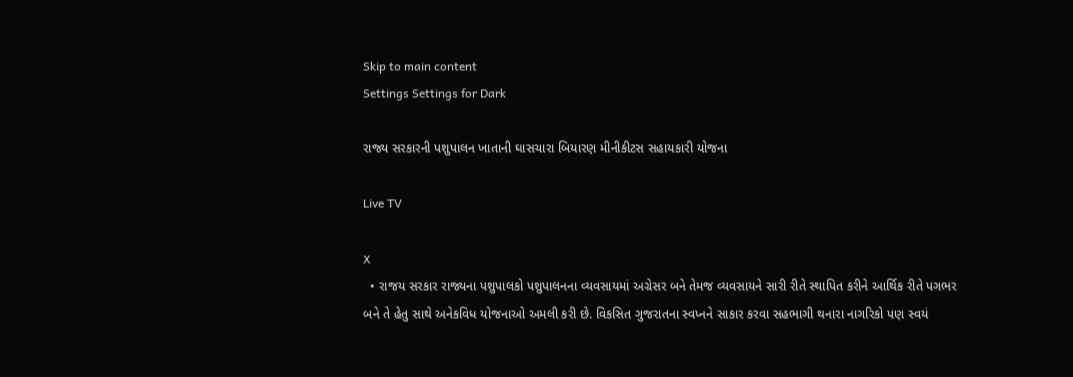Skip to main content
Settings Settings for Dark

રાજ્ય સરકારની પશુપાલન ખાતાની ઘાસચારા બિયારણ મીનીકીટસ સહાયકારી યોજના

Live TV

X
  • રાજય સરકાર રાજ્યના પશુપાલકો પશુપાલનના વ્યવસાયમાં અગ્રેસર બને તેમજ વ્યવસાયને સારી રીતે સ્થાપિત કરીને આર્થિક રીતે પગભર બને તે હેતુ સાથે અનેકવિધ યોજનાઓ અમલી કરી છે. વિકસિત ગુજરાતના સ્વપ્નને સાકાર કરવા સહભાગી થનારા નાગરિકો પણ સ્વયં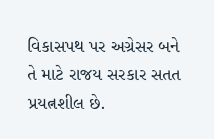વિકાસપથ પર અગ્રેસર બને તે માટે રાજય સરકાર સતત પ્રયત્નશીલ છે.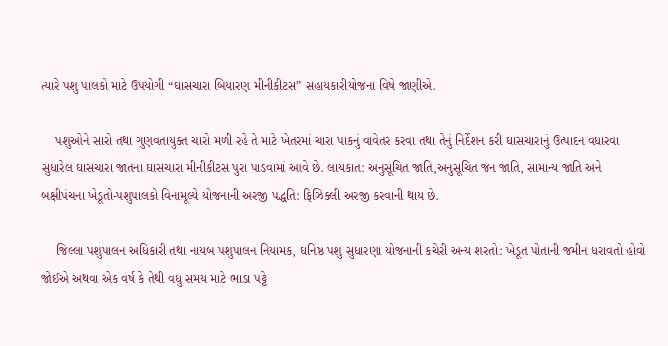ત્યારે પશુ પાલકો માટે ઉપયોગી “ઘાસચારા બિયારણ મીનીકીટસ” સહાયકારીયોજના વિષે જાણીએ.

    પશુઓને સારો તથા ગુણવતાયુક્ત ચારો મળી રહે તે માટે ખેતરમાં ચારા પાકનું વાવેતર કરવા તથા તેનું નિર્દેશન કરી ઘાસચારાનું ઉત્પાદન વધારવા સુધારેલ ઘાસચારા જાતના ઘાસચારા મીનીકીટસ પુરા પાડવામાં આવે છે. લાયકાત: અનુસૂચિત જાતિ,અનુસૂચિત જન જાતિ, સામાન્ય જાતિ અને બક્ષીપંચના ખેડૂતો-પશુપાલકો વિનામૂલ્યે યોજનાની અરજી પદ્ધતિ: ફિઝિક્લી અરજી કરવાની થાય છે.

    જિલ્લા પશુપાલન અધિકારી તથા નાયબ પશુપાલન નિયામક, ઘનિષ્ઠ પશુ સુધારણા યોજનાની કચેરી અન્ય શરતો: ખેડૂત પોતાની જમીન ધરાવતો હોવો જોઈએ અથવા એક વર્ષ કે તેથી વધુ સમય માટે ભાડા પટ્ટે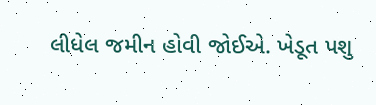લીધેલ જમીન હોવી જોઈએ. ખેડૂત પશુ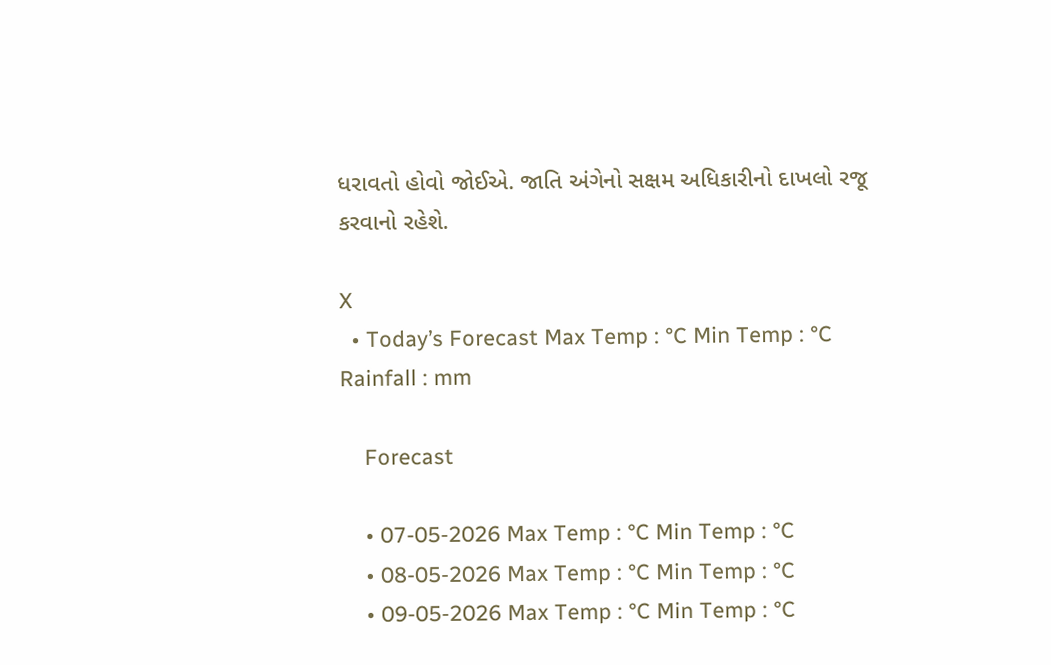ધરાવતો હોવો જોઈએ. જાતિ અંગેનો સક્ષમ અધિકારીનો દાખલો રજૂ કરવાનો રહેશે.

X
  • Today’s Forecast Max Temp : °C Min Temp : °C Rainfall : mm

    Forecast

    • 07-05-2026 Max Temp : °C Min Temp : °C
    • 08-05-2026 Max Temp : °C Min Temp : °C
    • 09-05-2026 Max Temp : °C Min Temp : °C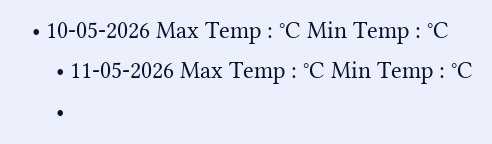• 10-05-2026 Max Temp : °C Min Temp : °C
    • 11-05-2026 Max Temp : °C Min Temp : °C
    •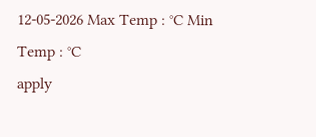12-05-2026 Max Temp : °C Min Temp : °C
apply